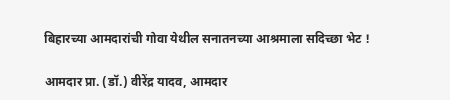बिहारच्या आमदारांची गोवा येथील सनातनच्या आश्रमाला सदिच्छा भेट !

आमदार प्रा. (डॉ.) वीरेंद्र यादव, आमदार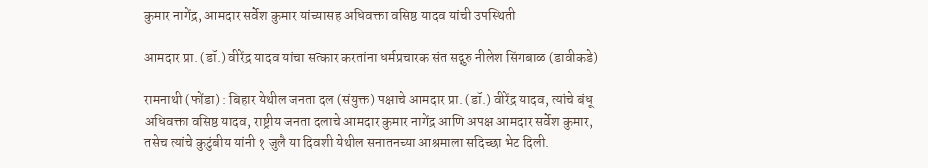कुमार नागेंद्र, आमदार सर्वेश कुमार यांच्यासह अधिवक्ता वसिष्ठ यादव यांची उपस्थिती

आमदार प्रा. (डॉ.) वीरेंद्र यादव यांचा सत्कार करतांना धर्मप्रचारक संत सद्गुरु नीलेश सिंगबाळ (डावीकडे)

रामनाथी (फोंडा) : बिहार येथील जनता दल (संयुक्त) पक्षाचे आमदार प्रा. (डॉ.) वीरेंद्र यादव, त्यांचे बंधू अधिवक्ता वसिष्ठ यादव, राष्ट्रीय जनता दलाचे आमदार कुमार नागेंद्र आणि अपक्ष आमदार सर्वेश कुमार, तसेच त्यांचे कुटुंबीय यांनी १ जुलै या दिवशी येथील सनातनच्या आश्रमाला सदिच्छा भेट दिली.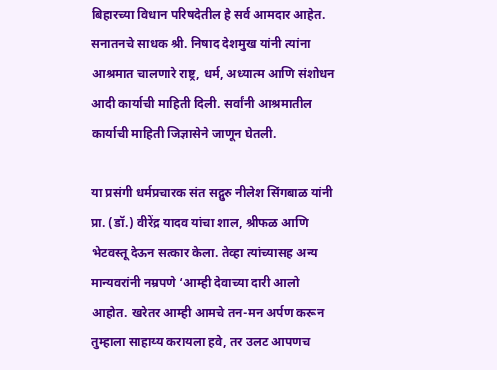बिहारच्या विधान परिषदेतील हे सर्व आमदार आहेत. सनातनचे साधक श्री. निषाद देशमुख यांनी त्यांना आश्रमात चालणारे राष्ट्र, धर्म, अध्यात्म आणि संशोधन आदी कार्याची माहिती दिली. सर्वांनी आश्रमातील कार्याची माहिती जिज्ञासेने जाणून घेतली.

या प्रसंगी धर्मप्रचारक संत सद्गुरु नीलेश सिंगबाळ यांनी प्रा. (डॉ.) वीरेंद्र यादव यांचा शाल, श्रीफळ आणि भेटवस्तू देऊन सत्कार केला. तेव्हा त्यांच्यासह अन्य मान्यवरांनी नम्रपणे ‘आम्ही देवाच्या दारी आलो आहोत. खरेतर आम्ही आमचे तन-मन अर्पण करून तुम्हाला साहाय्य करायला हवे, तर उलट आपणच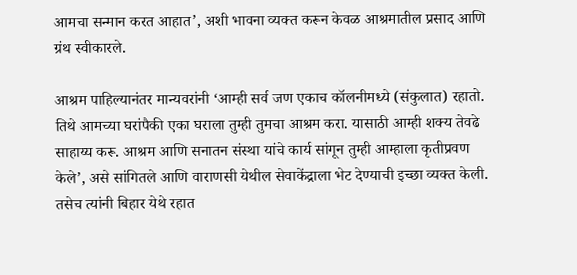आमचा सन्मान करत आहात’, अशी भावना व्यक्त करून केवळ आश्रमातील प्रसाद आणि ग्रंथ स्वीकारले.

आश्रम पाहिल्यानंतर मान्यवरांनी ‘आम्ही सर्व जण एकाच कॉलनीमध्ये (संकुलात) रहातो. तिथे आमच्या घरांपैकी एका घराला तुम्ही तुमचा आश्रम करा. यासाठी आम्ही शक्य तेवढे साहाय्य करू. आश्रम आणि सनातन संस्था यांचे कार्य सांगून तुम्ही आम्हाला कृतीप्रवण केले’, असे सांगितले आणि वाराणसी येथील सेवाकेंद्राला भेट देण्याची इच्छा व्यक्त केली. तसेच त्यांनी बिहार येथे रहात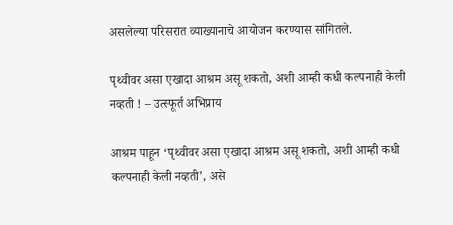असलेल्या परिसरात व्याख्यानाचे आयोजन करण्यास सांगितले.

पृथ्वीवर असा एखादा आश्रम असू शकतो, अशी आम्ही कधी कल्पनाही केली नव्हती ! – उत्स्फूर्त अभिप्राय

आश्रम पाहून ‘पृथ्वीवर असा एखादा आश्रम असू शकतो, अशी आम्ही कधी कल्पनाही केली नव्हती’, असे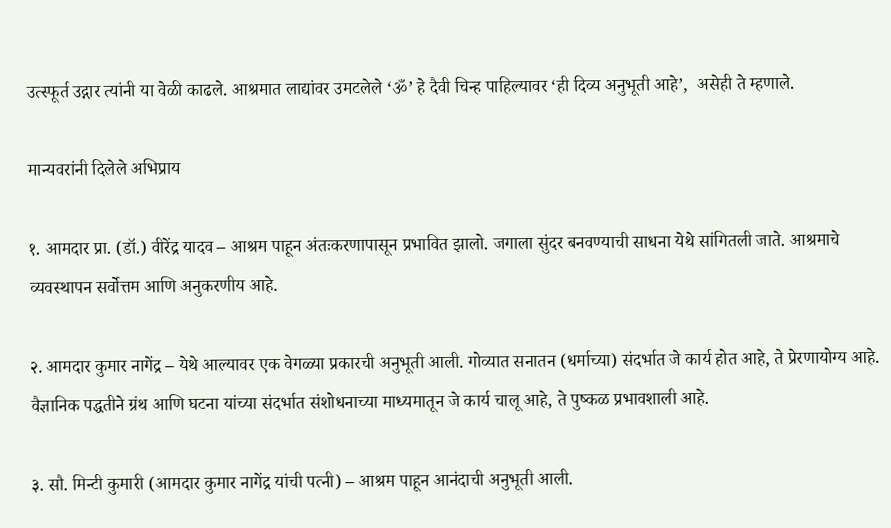उत्स्फूर्त उद्गार त्यांनी या वेळी काढले. आश्रमात लाद्यांवर उमटलेले ‘ॐ’ हे दैवी चिन्ह पाहिल्यावर ‘ही दिव्य अनुभूती आहे’,  असेही ते म्हणाले.

मान्यवरांनी दिलेले अभिप्राय

१. आमदार प्रा. (डॉ.) वीरेंद्र यादव – आश्रम पाहून अंतःकरणापासून प्रभावित झालो. जगाला सुंदर बनवण्याची साधना येथे सांगितली जाते. आश्रमाचे व्यवस्थापन सर्वोत्तम आणि अनुकरणीय आहे.

२. आमदार कुमार नागेंद्र – येथे आल्यावर एक वेगळ्या प्रकारची अनुभूती आली. गोव्यात सनातन (धर्माच्या) संदर्भात जे कार्य होत आहे, ते प्रेरणायोग्य आहे. वैज्ञानिक पद्धतीने ग्रंथ आणि घटना यांच्या संदर्भात संशोधनाच्या माध्यमातून जे कार्य चालू आहे, ते पुष्कळ प्रभावशाली आहे.

३. सौ. मिन्टी कुमारी (आमदार कुमार नागेंद्र यांची पत्नी) – आश्रम पाहून आनंदाची अनुभूती आली.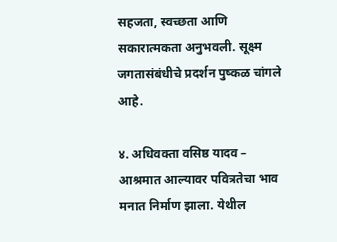सहजता, स्वच्छता आणि सकारात्मकता अनुभवली. सूक्ष्म जगतासंबंधीचे प्रदर्शन पुष्कळ चांगले आहे.

४. अधिवक्ता वसिष्ठ यादव – आश्रमात आल्यावर पवित्रतेचा भाव मनात निर्माण झाला. येथील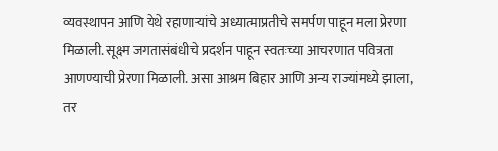व्यवस्थापन आणि येथे रहाणार्‍यांचे अध्यात्माप्रतीचे समर्पण पाहून मला प्रेरणा मिळाली. सूक्ष्म जगतासंबंधीचे प्रदर्शन पाहून स्वतःच्या आचरणात पवित्रता आणण्याची प्रेरणा मिळाली. असा आश्रम बिहार आणि अन्य राज्यांमध्ये झाला, तर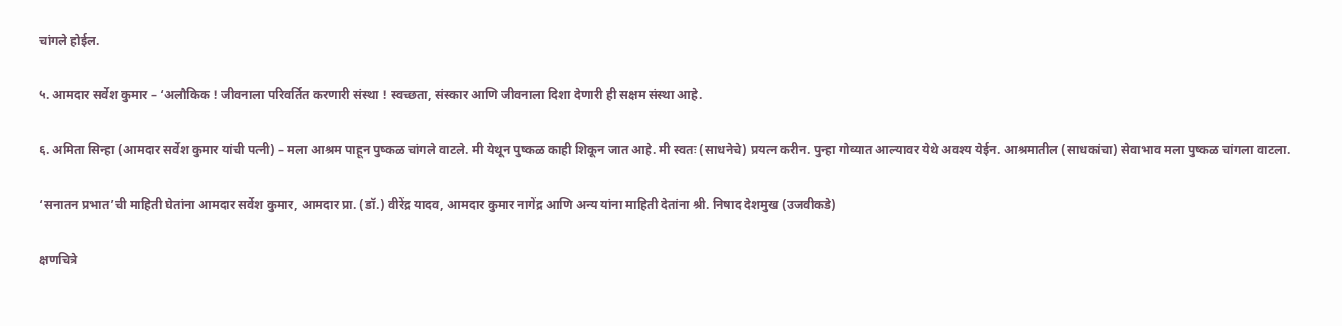चांगले होईल.

५. आमदार सर्वेश कुमार – ‘अलौकिक ! जीवनाला परिवर्तित करणारी संस्था ! स्वच्छता, संस्कार आणि जीवनाला दिशा देणारी ही सक्षम संस्था आहे.

६. अमिता सिन्हा (आमदार सर्वेश कुमार यांची पत्नी) – मला आश्रम पाहून पुष्कळ चांगले वाटले. मी येथून पुष्कळ काही शिकून जात आहे. मी स्वतः (साधनेचे) प्रयत्न करीन. पुन्हा गोव्यात आल्यावर येथे अवश्य येईन. आश्रमातील (साधकांचा) सेवाभाव मला पुष्कळ चांगला वाटला.

‘सनातन प्रभात’ची माहिती घेतांना आमदार सर्वेश कुमार, आमदार प्रा. (डॉ.) वीरेंद्र यादव, आमदार कुमार नागेंद्र आणि अन्य यांना माहिती देतांना श्री. निषाद देशमुख (उजवीकडे)

क्षणचित्रे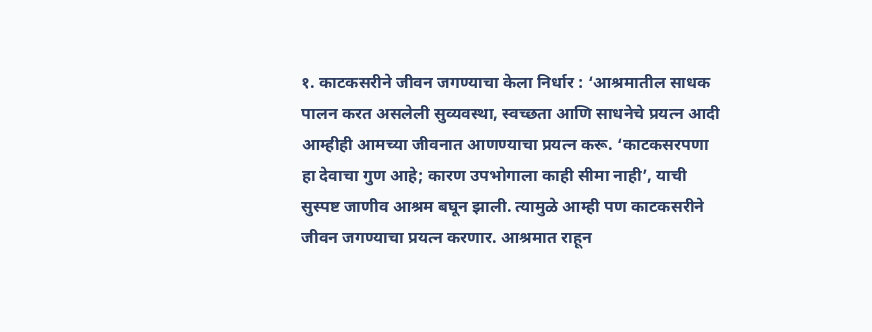१. काटकसरीने जीवन जगण्याचा केला निर्धार : ‘आश्रमातील साधक पालन करत असलेली सुव्यवस्था, स्वच्छता आणि साधनेचे प्रयत्न आदी आम्हीही आमच्या जीवनात आणण्याचा प्रयत्न करू. ‘काटकसरपणा हा देवाचा गुण आहे; कारण उपभोगाला काही सीमा नाही’, याची सुस्पष्ट जाणीव आश्रम बघून झाली. त्यामुळे आम्ही पण काटकसरीने जीवन जगण्याचा प्रयत्न करणार. आश्रमात राहून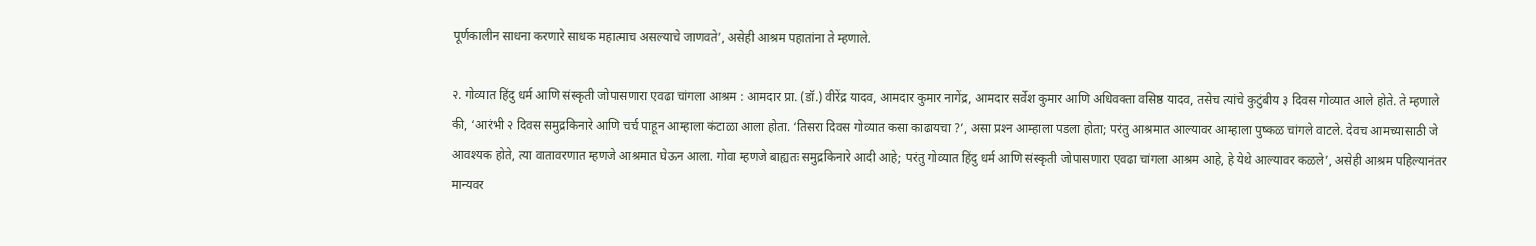पूर्णकालीन साधना करणारे साधक महात्माच असल्याचे जाणवते’, असेही आश्रम पहातांना ते म्हणाले.

२. गोव्यात हिंदु धर्म आणि संस्कृती जोपासणारा एवढा चांगला आश्रम : आमदार प्रा. (डॉ.) वीरेंद्र यादव, आमदार कुमार नागेंद्र, आमदार सर्वेश कुमार आणि अधिवक्ता वसिष्ठ यादव, तसेच त्यांचे कुटुंबीय ३ दिवस गोव्यात आले होते. ते म्हणाले की, ‘आरंभी २ दिवस समुद्रकिनारे आणि चर्च पाहून आम्हाला कंटाळा आला होता. ‘तिसरा दिवस गोव्यात कसा काढायचा ?’, असा प्रश्‍न आम्हाला पडला होता; परंतु आश्रमात आल्यावर आम्हाला पुष्कळ चांगले वाटले. देवच आमच्यासाठी जे आवश्यक होते, त्या वातावरणात म्हणजे आश्रमात घेऊन आला. गोवा म्हणजे बाह्यतः समुद्रकिनारे आदी आहे; परंतु गोव्यात हिंदु धर्म आणि संस्कृती जोपासणारा एवढा चांगला आश्रम आहे, हे येथे आल्यावर कळले’, असेही आश्रम पहिल्यानंतर मान्यवर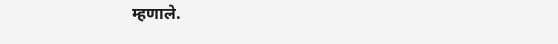म्हणाले.